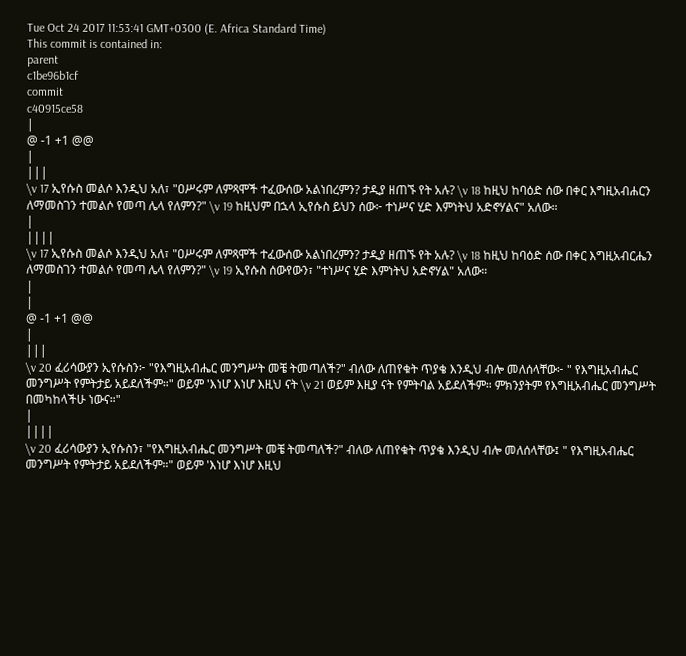Tue Oct 24 2017 11:53:41 GMT+0300 (E. Africa Standard Time)
This commit is contained in:
parent
c1be96b1cf
commit
c40915ce58
|
@ -1 +1 @@
|
|||
\v 17 ኢየሱስ መልሶ እንዲህ አለ፣ "ዐሥሩም ለምጻሞች ተፈውሰው አልነበረምን? ታዲያ ዘጠኙ የት አሉ? \v 18 ከዚህ ከባዕድ ሰው በቀር እግዚአብሐርን ለማመስገን ተመልሶ የመጣ ሌላ የለምን?" \v 19 ከዚህም በኋላ ኢየሱስ ይህን ሰው፦ ተነሥና ሂድ እምነትህ አድኖሃልና" አለው።
|
||||
\v 17 ኢየሱስ መልሶ እንዲህ አለ፣ "ዐሥሩም ለምጻሞች ተፈውሰው አልነበረምን? ታዲያ ዘጠኙ የት አሉ? \v 18 ከዚህ ከባዕድ ሰው በቀር እግዚአብርሔን ለማመስገን ተመልሶ የመጣ ሌላ የለምን?" \v 19 ኢየሱስ ሰውየውን፣ "ተነሥና ሂድ እምነትህ አድኖሃል" አለው።
|
|
@ -1 +1 @@
|
|||
\v 20 ፈሪሳውያን ኢየሱስን፦ "የእግዚአብሔር መንግሥት መቼ ትመጣለች?" ብለው ለጠየቁት ጥያቄ እንዲህ ብሎ መለሰላቸው፦ " የእግዚአብሔር መንግሥት የምትታይ አይደለችም።" ወይም 'እነሆ እነሆ እዚህ ናት \v 21 ወይም እዚያ ናት የምትባል አይደለችም። ምክንያትም የእግዚአብሔር መንግሥት በመካከላችሁ ነውና።"
|
||||
\v 20 ፈሪሳውያን ኢየሱስን፣ "የእግዚአብሔር መንግሥት መቼ ትመጣለች?" ብለው ለጠየቁት ጥያቄ እንዲህ ብሎ መለሰላቸው፤ " የእግዚአብሔር መንግሥት የምትታይ አይደለችም።" ወይም 'እነሆ እነሆ እዚህ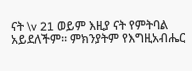ናት \v 21 ወይም እዚያ ናት የምትባል አይደለችም። ምክንያትም የእግዚአብሔር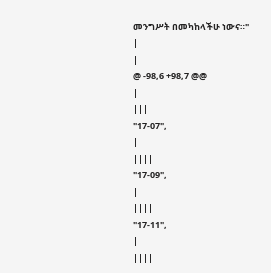መንግሥት በመካከላችሁ ነውና።"
|
|
@ -98,6 +98,7 @@
|
|||
"17-07",
|
||||
"17-09",
|
||||
"17-11",
|
||||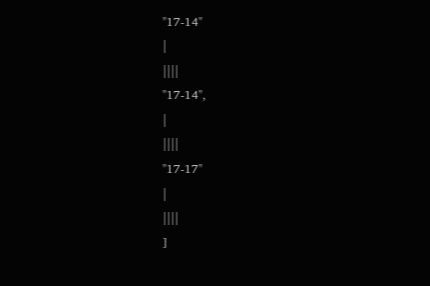"17-14"
|
||||
"17-14",
|
||||
"17-17"
|
||||
]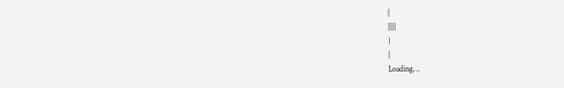|
||||
}
|
Loading…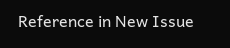Reference in New Issue